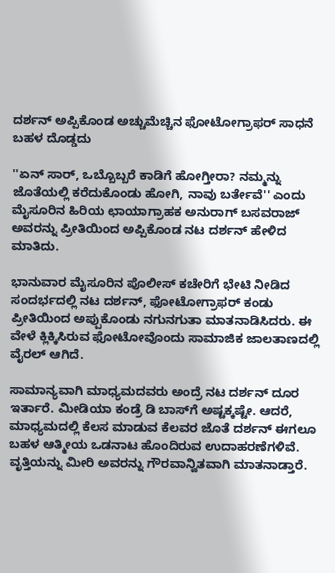ದರ್ಶನ್ ಅಪ್ಪಿಕೊಂಡ ಅಚ್ಚುಮೆಚ್ಚಿನ ಫೋಟೋಗ್ರಾಫರ್ ಸಾಧನೆ ಬಹಳ ದೊಡ್ಡದು

''ಏನ್ ಸಾರ್, ಒಬ್ಬೊಬ್ಬರೆ ಕಾಡಿಗೆ ಹೋಗ್ತೀರಾ? ನಮ್ಮನ್ನು ಜೊತೆಯಲ್ಲಿ ಕರೆದುಕೊಂಡು ಹೋಗಿ, ನಾವು ಬರ್ತೇವೆ'' ಎಂದು ಮೈಸೂರಿನ ಹಿರಿಯ ಛಾಯಾಗ್ರಾಹಕ ಅನುರಾಗ್ ಬಸವರಾಜ್ ಅವರನ್ನು ಪ್ರೀತಿಯಿಂದ ಅಪ್ಪಿಕೊಂಡ ನಟ ದರ್ಶನ್ ಹೇಳಿದ ಮಾತಿದು.

ಭಾನುವಾರ ಮೈಸೂರಿನ ಪೊಲೀಸ್ ಕಚೇರಿಗೆ ಭೇಟಿ ನೀಡಿದ ಸಂದರ್ಭದಲ್ಲಿ ನಟ ದರ್ಶನ್, ಫೋಟೋಗ್ರಾಫರ್ ಕಂಡು ಪ್ರೀತಿಯಿಂದ ಅಪ್ಪುಕೊಂಡು ನಗುನಗುತಾ ಮಾತನಾಡಿಸಿದರು. ಈ ವೇಳೆ ಕ್ಲಿಕ್ಕಿಸಿರುವ ಫೋಟೋವೊಂದು ಸಾಮಾಜಿಕ ಜಾಲತಾಣದಲ್ಲಿ ವೈರಲ್ ಆಗಿದೆ.

ಸಾಮಾನ್ಯವಾಗಿ ಮಾಧ್ಯಮದವರು ಅಂದ್ರೆ ನಟ ದರ್ಶನ್ ದೂರ ಇರ್ತಾರೆ. ಮೀಡಿಯಾ ಕಂಡ್ರೆ ಡಿ ಬಾಸ್‌ಗೆ ಅಷ್ಟಕ್ಕಷ್ಟೇ. ಆದರೆ, ಮಾಧ್ಯಮದಲ್ಲಿ ಕೆಲಸ ಮಾಡುವ ಕೆಲವರ ಜೊತೆ ದರ್ಶನ್ ಈಗಲೂ ಬಹಳ ಆತ್ಮೀಯ ಒಡನಾಟ ಹೊಂದಿರುವ ಉದಾಹರಣೆಗಳಿವೆ. ವೃತ್ತಿಯನ್ನು ಮೀರಿ ಅವರನ್ನು ಗೌರವಾನ್ವಿತವಾಗಿ ಮಾತನಾಡ್ತಾರೆ.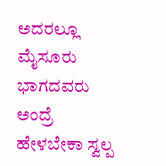ಅದರಲ್ಲೂ ಮೈಸೂರು ಭಾಗದವರು ಅಂದ್ರೆ ಹೇಳಬೇಕಾ ಸ್ವಲ್ಪ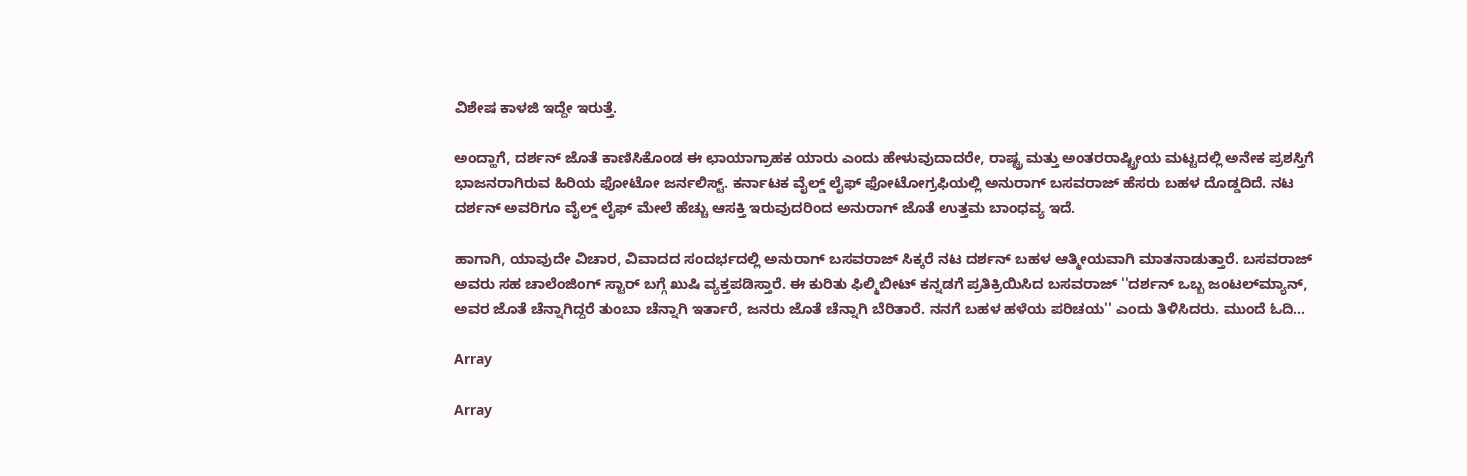ವಿಶೇಷ ಕಾಳಜಿ ಇದ್ದೇ ಇರುತ್ತೆ.

ಅಂದ್ಹಾಗೆ, ದರ್ಶನ್ ಜೊತೆ ಕಾಣಿಸಿಕೊಂಡ ಈ ಛಾಯಾಗ್ರಾಹಕ ಯಾರು ಎಂದು ಹೇಳುವುದಾದರೇ, ರಾಷ್ಟ್ರ ಮತ್ತು ಅಂತರರಾಷ್ಟ್ರೀಯ ಮಟ್ಟದಲ್ಲಿ ಅನೇಕ ಪ್ರಶಸ್ತಿಗೆ ಭಾಜನರಾಗಿರುವ ಹಿರಿಯ ಫೋಟೋ ಜರ್ನಲಿಸ್ಟ್. ಕರ್ನಾಟಕ ವೈಲ್ಡ್ ಲೈಫ್ ಫೋಟೋಗ್ರಫಿಯಲ್ಲಿ ಅನುರಾಗ್ ಬಸವರಾಜ್ ಹೆಸರು ಬಹಳ ದೊಡ್ಡದಿದೆ. ನಟ ದರ್ಶನ್ ಅವರಿಗೂ ವೈಲ್ಡ್ ಲೈಫ್ ಮೇಲೆ ಹೆಚ್ಚು ಆಸಕ್ತಿ ಇರುವುದರಿಂದ ಅನುರಾಗ್ ಜೊತೆ ಉತ್ತಮ ಬಾಂಧವ್ಯ ಇದೆ.

ಹಾಗಾಗಿ, ಯಾವುದೇ ವಿಚಾರ, ವಿವಾದದ ಸಂದರ್ಭದಲ್ಲಿ ಅನುರಾಗ್ ಬಸವರಾಜ್ ಸಿಕ್ಕರೆ ನಟ ದರ್ಶನ್ ಬಹಳ ಆತ್ಮೀಯವಾಗಿ ಮಾತನಾಡುತ್ತಾರೆ. ಬಸವರಾಜ್ ಅವರು ಸಹ ಚಾಲೆಂಜಿಂಗ್ ಸ್ಟಾರ್ ಬಗ್ಗೆ ಖುಷಿ ವ್ಯಕ್ತಪಡಿಸ್ತಾರೆ. ಈ ಕುರಿತು ಫಿಲ್ಮಿಬೀಟ್ ಕನ್ನಡಗೆ ಪ್ರತಿಕ್ರಿಯಿಸಿದ ಬಸವರಾಜ್ ''ದರ್ಶನ್ ಒಬ್ಬ ಜಂಟಲ್‌ಮ್ಯಾನ್, ಅವರ ಜೊತೆ ಚೆನ್ನಾಗಿದ್ದರೆ ತುಂಬಾ ಚೆನ್ನಾಗಿ ಇರ್ತಾರೆ, ಜನರು ಜೊತೆ ಚೆನ್ನಾಗಿ ಬೆರಿತಾರೆ. ನನಗೆ ಬಹಳ ಹಳೆಯ ಪರಿಚಯ'' ಎಂದು ತಿಳಿಸಿದರು. ಮುಂದೆ ಓದಿ...

Array

Array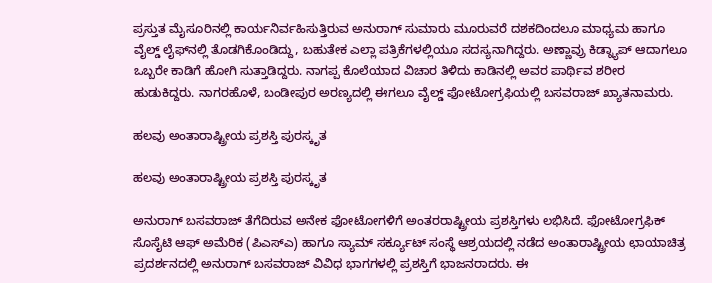ಪ್ರಸ್ತುತ ಮೈಸೂರಿನಲ್ಲಿ ಕಾರ್ಯನಿರ್ವಹಿಸುತ್ತಿರುವ ಅನುರಾಗ್ ಸುಮಾರು ಮೂರುವರೆ ದಶಕದಿಂದಲೂ ಮಾಧ್ಯಮ ಹಾಗೂ ವೈಲ್ಡ್ ಲೈಫ್‌ನಲ್ಲಿ ತೊಡಗಿಕೊಂಡಿದ್ದು, ಬಹುತೇಕ ಎಲ್ಲಾ ಪತ್ರಿಕೆಗಳಲ್ಲಿಯೂ ಸದಸ್ಯನಾಗಿದ್ದರು. ಅಣ್ಣಾವ್ರು ಕಿಡ್ನ್ಯಾಪ್ ಆದಾಗಲೂ ಒಬ್ಬರೇ ಕಾಡಿಗೆ ಹೋಗಿ ಸುತ್ತಾಡಿದ್ದರು. ನಾಗಪ್ಪ ಕೊಲೆಯಾದ ವಿಚಾರ ತಿಳಿದು ಕಾಡಿನಲ್ಲಿ ಅವರ ಪಾರ್ಥಿವ ಶರೀರ ಹುಡುಕಿದ್ದರು. ನಾಗರಹೊಳೆ, ಬಂಡೀಪುರ ಅರಣ್ಯದಲ್ಲಿ ಈಗಲೂ ವೈಲ್ಡ್ ಫೋಟೋಗ್ರಫಿಯಲ್ಲಿ ಬಸವರಾಜ್ ಖ್ಯಾತನಾಮರು.

ಹಲವು ಅಂತಾರಾಷ್ಟ್ರೀಯ ಪ್ರಶಸ್ತಿ ಪುರಸ್ಕೃತ

ಹಲವು ಅಂತಾರಾಷ್ಟ್ರೀಯ ಪ್ರಶಸ್ತಿ ಪುರಸ್ಕೃತ

ಅನುರಾಗ್ ಬಸವರಾಜ್ ತೆಗೆದಿರುವ ಅನೇಕ ಫೋಟೋಗಳಿಗೆ ಅಂತರರಾಷ್ಟ್ರೀಯ ಪ್ರಶಸ್ತಿಗಳು ಲಭಿಸಿದೆ. ಫೋಟೋಗ್ರಫಿಕ್ ಸೊಸೈಟಿ ಆಫ್ ಅಮೆರಿಕ (ಪಿಎಸ್‌ಎ) ಹಾಗೂ ಸ್ಯಾಮ್ ಸರ್ಕ್ಯೂಟ್ ಸಂಸ್ಥೆ ಆಶ್ರಯದಲ್ಲಿ ನಡೆದ ಅಂತಾರಾಷ್ಟ್ರೀಯ ಛಾಯಾಚಿತ್ರ ಪ್ರದರ್ಶನದಲ್ಲಿ ಅನುರಾಗ್ ಬಸವರಾಜ್ ವಿವಿಧ ಭಾಗಗಳಲ್ಲಿ ಪ್ರಶಸ್ತಿಗೆ ಭಾಜನರಾದರು. ಈ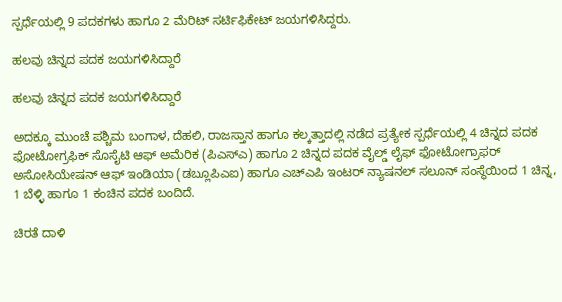ಸ್ಪರ್ಧೆಯಲ್ಲಿ 9 ಪದಕಗಳು ಹಾಗೂ 2 ಮೆರಿಟ್ ಸರ್ಟಿಫಿಕೇಟ್ ಜಯಗಳಿಸಿದ್ದರು.

ಹಲವು ಚಿನ್ನದ ಪದಕ ಜಯಗಳಿಸಿದ್ದಾರೆ

ಹಲವು ಚಿನ್ನದ ಪದಕ ಜಯಗಳಿಸಿದ್ದಾರೆ

ಅದಕ್ಕೂ ಮುಂಚೆ ಪಶ್ಚಿಮ ಬಂಗಾಳ, ದೆಹಲಿ, ರಾಜಸ್ತಾನ ಹಾಗೂ ಕಲ್ಕತ್ತಾದಲ್ಲಿ ನಡೆದ ಪ್ರತ್ಯೇಕ ಸ್ಪರ್ಧೆಯಲ್ಲಿ 4 ಚಿನ್ನದ ಪದಕ ಫೋಟೋಗ್ರಫಿಕ್ ಸೊಸೈಟಿ ಆಫ್ ಅಮೆರಿಕ (ಪಿಎಸ್‌ಎ) ಹಾಗೂ 2 ಚಿನ್ನದ ಪದಕ ವೈಲ್ಡ್ ಲೈಫ್ ಫೋಟೋಗ್ರಾಫರ್ ಅಸೋಸಿಯೇಷನ್ ಆಫ್ ಇಂಡಿಯಾ (ಡಬ್ಲೂಪಿಎಐ) ಹಾಗೂ ಎಚ್‌ಎಪಿ ಇಂಟರ್ ನ್ಯಾಷನಲ್ ಸಲೂನ್ ಸಂಸ್ಥೆಯಿಂದ 1 ಚಿನ್ನ, 1 ಬೆಳ್ಳಿ ಹಾಗೂ 1 ಕಂಚಿನ ಪದಕ ಬಂದಿದೆ.

ಚಿರತೆ ದಾಳಿ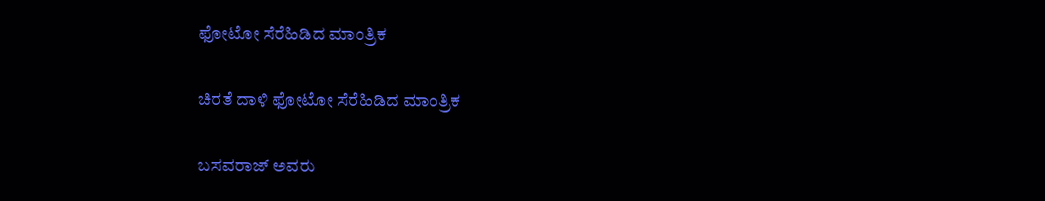ಫೋಟೋ ಸೆರೆಹಿಡಿದ ಮಾಂತ್ರಿಕ

ಚಿರತೆ ದಾಳಿ ಫೋಟೋ ಸೆರೆಹಿಡಿದ ಮಾಂತ್ರಿಕ

ಬಸವರಾಜ್ ಅವರು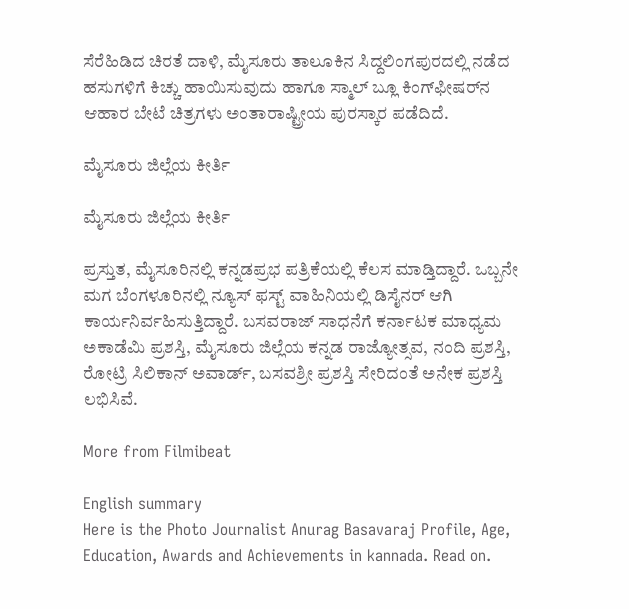ಸೆರೆಹಿಡಿದ ಚಿರತೆ ದಾಳಿ, ಮೈಸೂರು ತಾಲೂಕಿನ ಸಿದ್ದಲಿಂಗಪುರದಲ್ಲಿ ನಡೆದ ಹಸುಗಳಿಗೆ ಕಿಚ್ಚು ಹಾಯಿಸುವುದು ಹಾಗೂ ಸ್ಮಾಲ್ ಬ್ಲೂ ಕಿಂಗ್‌ಫೀಷರ್‌ನ ಆಹಾರ ಬೇಟೆ ಚಿತ್ರಗಳು ಅಂತಾರಾಷ್ಟ್ರೀಯ ಪುರಸ್ಕಾರ ಪಡೆದಿದೆ.

ಮೈಸೂರು ಜಿಲ್ಲೆಯ ಕೀರ್ತಿ

ಮೈಸೂರು ಜಿಲ್ಲೆಯ ಕೀರ್ತಿ

ಪ್ರಸ್ತುತ, ಮೈಸೂರಿನಲ್ಲಿ ಕನ್ನಡಪ್ರಭ ಪತ್ರಿಕೆಯಲ್ಲಿ ಕೆಲಸ ಮಾಡ್ತಿದ್ದಾರೆ. ಒಬ್ಬನೇ ಮಗ ಬೆಂಗಳೂರಿನಲ್ಲಿ ನ್ಯೂಸ್ ಫಸ್ಟ್ ವಾಹಿನಿಯಲ್ಲಿ ಡಿಸೈನರ್ ಆಗಿ ಕಾರ್ಯನಿರ್ವಹಿಸುತ್ತಿದ್ದಾರೆ. ಬಸವರಾಜ್ ಸಾಧನೆಗೆ ಕರ್ನಾಟಕ ಮಾಧ್ಯಮ ಅಕಾಡೆಮಿ ಪ್ರಶಸ್ತಿ, ಮೈಸೂರು ಜಿಲ್ಲೆಯ ಕನ್ನಡ ರಾಜ್ಯೋತ್ಸವ, ನಂದಿ ಪ್ರಶಸ್ತಿ, ರೋಟ್ರಿ ಸಿಲಿಕಾನ್ ಅವಾರ್ಡ್, ಬಸವಶ್ರೀ ಪ್ರಶಸ್ತಿ ಸೇರಿದಂತೆ ಅನೇಕ ಪ್ರಶಸ್ತಿ ಲಭಿಸಿವೆ.

More from Filmibeat

English summary
Here is the Photo Journalist Anurag Basavaraj Profile, Age, Education, Awards and Achievements in kannada. Read on.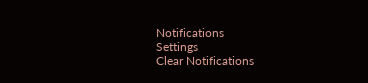Notifications
Settings
Clear Notifications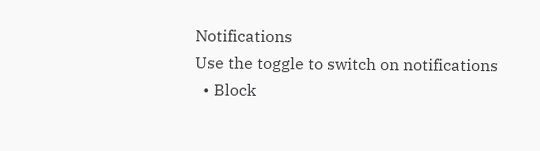Notifications
Use the toggle to switch on notifications
  • Block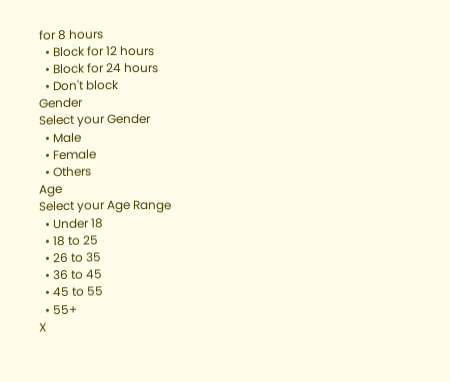for 8 hours
  • Block for 12 hours
  • Block for 24 hours
  • Don't block
Gender
Select your Gender
  • Male
  • Female
  • Others
Age
Select your Age Range
  • Under 18
  • 18 to 25
  • 26 to 35
  • 36 to 45
  • 45 to 55
  • 55+
X